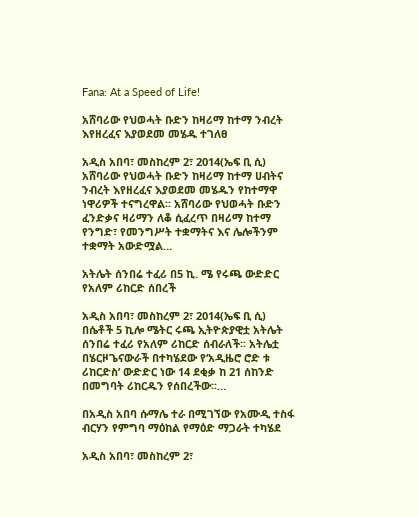Fana: At a Speed of Life!

አሸባሪው የህወሓት ቡድን ከዛሪማ ከተማ ንብረት እየዘረፈና እያወደመ መሄዱ ተገለፀ

አዲስ አበባ፣ መስከረም 2፣ 2014(ኤፍ ቢ ሲ) አሸባሪው የህወሓት ቡድን ከዛሪማ ከተማ ሀብትና ንብረት እየዘረፈና እያወደመ መሄዱን የከተማዋ ነዋሪዎች ተናግረዋል፡፡ አሸባሪው የህወሓት ቡድን ፈንድቃና ዛሪማን ለቆ ሲፈረጥ በዛሪማ ከተማ የንግድ፣ የመንግሥት ተቋማትና እና ሌሎችንም ተቋማት አውድሟል…

አትሌት ሰንበሬ ተፈሪ በ5 ኪ. ሜ የሩጫ ውድድር የአለም ሪከርድ ሰበረች

አዲስ አበባ፣ መስከረም 2፣ 2014(ኤፍ ቢ ሲ) በሴቶች 5 ኪሎ ሜትር ሩጫ ኢትዮጵያዊቷ አትሌት ሰንበሬ ተፈሪ የአለም ሪከርድ ሰብራለች፡፡ አትሌቷ በሄርዞጌናውራች በተካሄደው የ‘አዲዜሮ ሮድ ቱ ሪከርድስ’ ውድድር ነው 14 ደቂቃ ከ 21 ሰከንድ በመግባት ሪከርዱን የሰበረችው፡፡…

በአዲስ አበባ ሱማሌ ተራ በሚገኘው የአሙዲ ተስፋ ብርሃን የምግባ ማዕከል የማዕድ ማጋራት ተካሄደ

አዲስ አበባ፣ መስከረም 2፣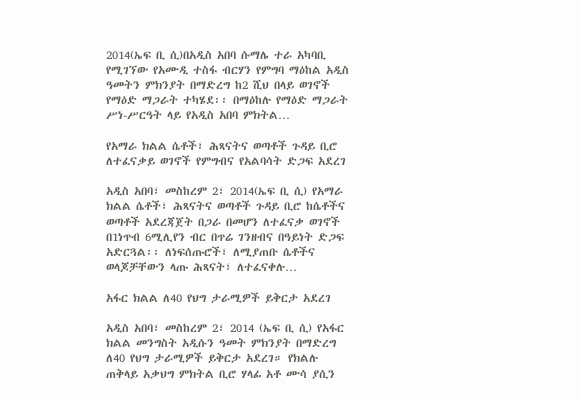2014(ኤፍ ቢ ሲ)በአዲስ አበባ ሱማሌ ተራ አካባቢ የሚገኘው የአሙዲ ተስፋ ብርሃን የምግባ ማዕከል አዲስ ዓመትን ምክንያት በማድረግ ከ2 ሺህ በላይ ወገኖች የማዕድ ማጋራት ተካሄደ፡፡ በማዕከሉ የማዕድ ማጋራት ሥነ-ሥርዓት ላይ የአዲስ አበባ ምክትል…

የአማራ ክልል ሴቶች፣ ሕጻናትና ወጣቶች ጉዳይ ቢሮ ለተፈናቃይ ወገኖች የምግብና የአልባሳት ድጋፍ አደረገ

አዲስ አበባ፣ መስከረም 2፣ 2014(ኤፍ ቢ ሲ) የአማራ ክልል ሴቶች፣ ሕጻናትና ወጣቶች ጉዳይ ቢሮ ከሴቶችና ወጣቶች አደረጃጀት በጋራ በመሆን ለተፈናቃ ወገኖች በ1ነጥብ 6ሚሊየን ብር በጥሬ ገንዘብና በዓይነት ድጋፍ አድርጓል፡፡ ለነፍሰጡሮች፣ ለሚያጠቡ ሴቶችና ወላጆቻቸውን ላጡ ሕጻናት፣ ለተፈናቀሉ…

አፋር ክልል ለ40 የህግ ታራሚዎች ይቅርታ አደረገ

አዲስ አበባ፣ መስከረም 2፣ 2014 (ኤፍ ቢ ሲ) የአፋር ክልል መንግስት አዲሱን ዓመት ምክንያት በማድረግ ለ40 የህግ ታራሚዎች ይቅርታ አደረገ። የክልሉ ጠቅላይ አቃህግ ምክትል ቢሮ ሃላፊ አቶ ሙሳ ያሲን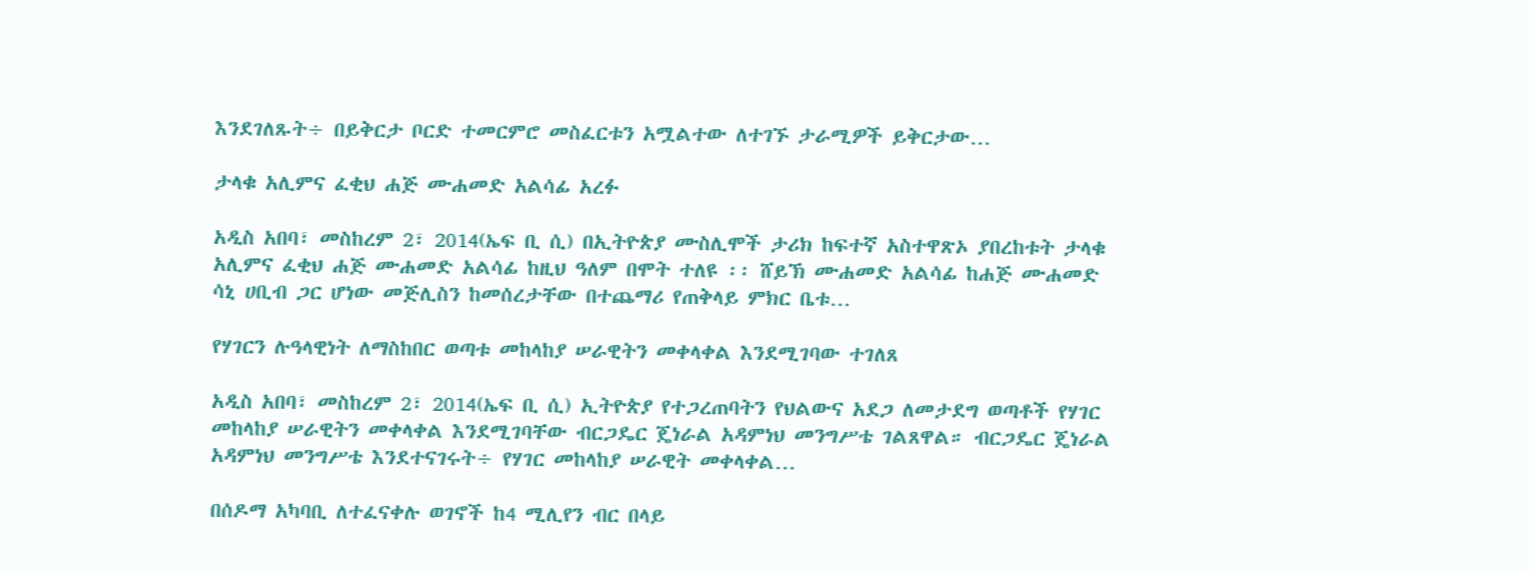እንደገለጹት÷ በይቅርታ ቦርድ ተመርምሮ መስፈርቱን አሟልተው ለተገኙ ታራሚዎች ይቅርታው…

ታላቁ አሊምና ፈቂህ ሐጅ ሙሐመድ አልሳፊ አረፉ

አዲስ አበባ፣ መስከረም 2፣ 2014(ኤፍ ቢ ሲ) በኢትዮጵያ ሙስሊሞች ታሪክ ከፍተኛ አስተዋጽኦ ያበረከቱት ታላቁ አሊምና ፈቂህ ሐጅ ሙሐመድ አልሳፊ ከዚህ ዓለም በሞት ተለዩ ፡፡ ሸይኽ ሙሐመድ አልሳፊ ከሐጅ ሙሐመድ ሳኒ ሀቢብ ጋር ሆነው መጅሊስን ከመሰረታቸው በተጨማሪ የጠቅላይ ምክር ቤቱ…

የሃገርን ሉዓላዊነት ለማስከበር ወጣቱ መከላከያ ሠራዊትን መቀላቀል እንደሚገባው ተገለጸ

አዲስ አበባ፣ መስከረም 2፣ 2014(ኤፍ ቢ ሲ) ኢትዮጵያ የተጋረጠባትን የህልውና አደጋ ለመታደግ ወጣቶች የሃገር መከላከያ ሠራዊትን መቀላቀል እንደሚገባቸው ብርጋዴር ጄነራል አዳምነህ መንግሥቴ ገልጸዋል። ብርጋዴር ጄነራል አዳምነህ መንግሥቴ እንደተናገሩት÷ የሃገር መከላከያ ሠራዊት መቀላቀል…

በሰዶማ አካባቢ ለተፈናቀሉ ወገኖች ከ4 ሚሊየን ብር በላይ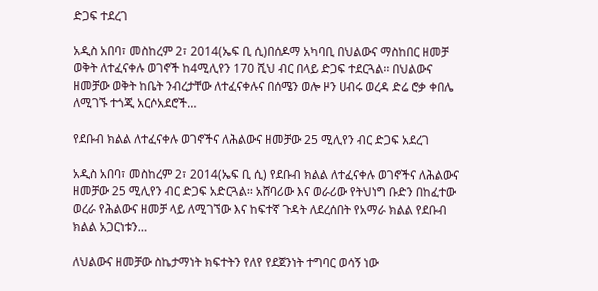ድጋፍ ተደረገ

አዲስ አበባ፣ መስከረም 2፣ 2014(ኤፍ ቢ ሲ)በሰዶማ አካባቢ በህልውና ማስከበር ዘመቻ ወቅት ለተፈናቀሉ ወገኖች ከ4ሚሊየን 170 ሺህ ብር በላይ ድጋፍ ተደርጓል፡፡ በህልውና ዘመቻው ወቅት ከቤት ንብረታቸው ለተፈናቀሉና በሰሜን ወሎ ዞን ሀብሩ ወረዳ ድሬ ሮቃ ቀበሌ ለሚገኙ ተጎጂ አርሶአደሮች…

የደቡብ ክልል ለተፈናቀሉ ወገኖችና ለሕልውና ዘመቻው 25 ሚሊየን ብር ድጋፍ አደረገ

አዲስ አበባ፣ መስከረም 2፣ 2014(ኤፍ ቢ ሲ) የደቡብ ክልል ለተፈናቀሉ ወገኖችና ለሕልውና ዘመቻው 25 ሚሊየን ብር ድጋፍ አድርጓል፡፡ አሸባሪው እና ወራሪው የትህነግ ቡድን በከፈተው ወረራ የሕልውና ዘመቻ ላይ ለሚገኘው እና ከፍተኛ ጉዳት ለደረሰበት የአማራ ክልል የደቡብ ክልል አጋርነቱን…

ለህልውና ዘመቻው ስኬታማነት ክፍተትን የለየ የደጀንነት ተግባር ወሳኝ ነው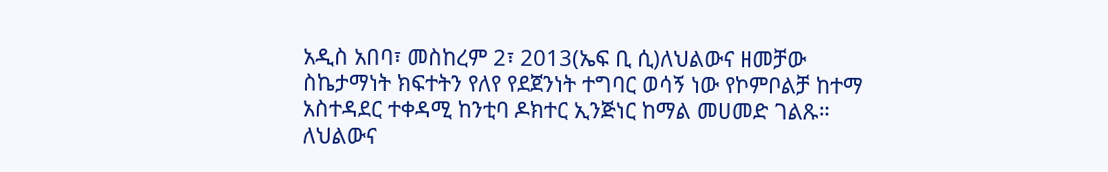አዲስ አበባ፣ መስከረም 2፣ 2013(ኤፍ ቢ ሲ)ለህልውና ዘመቻው ስኬታማነት ክፍተትን የለየ የደጀንነት ተግባር ወሳኝ ነው የኮምቦልቻ ከተማ አስተዳደር ተቀዳሚ ከንቲባ ዶክተር ኢንጅነር ከማል መሀመድ ገልጹ። ለህልውና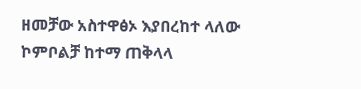ዘመቻው አስተዋፅኦ እያበረከተ ላለው ኮምቦልቻ ከተማ ጠቅላላ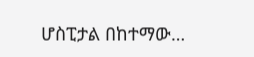ሆስፒታል በከተማው…